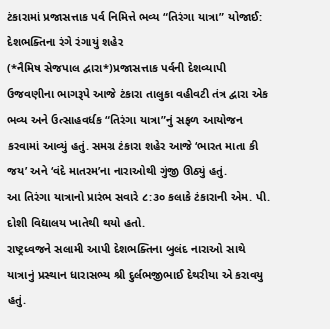ટંકારામાં પ્રજાસત્તાક પર્વ નિમિત્તે ભવ્ય “તિરંગા યાત્રા” યોજાઈ: દેશભક્તિના રંગે રંગાયું શહેર
(*નૈમિષ સેજપાલ દ્વારા*)પ્રજાસત્તાક પર્વની દેશવ્યાપી ઉજવણીના ભાગરૂપે આજે ટંકારા તાલુકા વહીવટી તંત્ર દ્વારા એક ભવ્ય અને ઉત્સાહવર્ધક “તિરંગા યાત્રા”નું સફળ આયોજન કરવામાં આવ્યું હતું. સમગ્ર ટંકારા શહેર આજે ‘ભારત માતા કી જય’ અને ‘વંદે માતરમ’ના નારાઓથી ગુંજી ઊઠ્યું હતું.
આ તિરંગા યાત્રાનો પ્રારંભ સવારે ૮:૩૦ કલાકે ટંકારાની એમ. પી. દોશી વિદ્યાલય ખાતેથી થયો હતો.
રાષ્ટ્રધ્વજને સલામી આપી દેશભક્તિના બુલંદ નારાઓ સાથે યાત્રાનું પ્રસ્થાન ધારાસભ્ય શ્રી દુર્લભજીભાઈ દેથરીયા એ કરાવયુ હતું.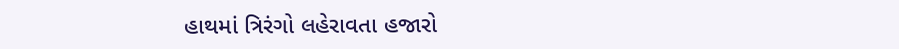હાથમાં ત્રિરંગો લહેરાવતા હજારો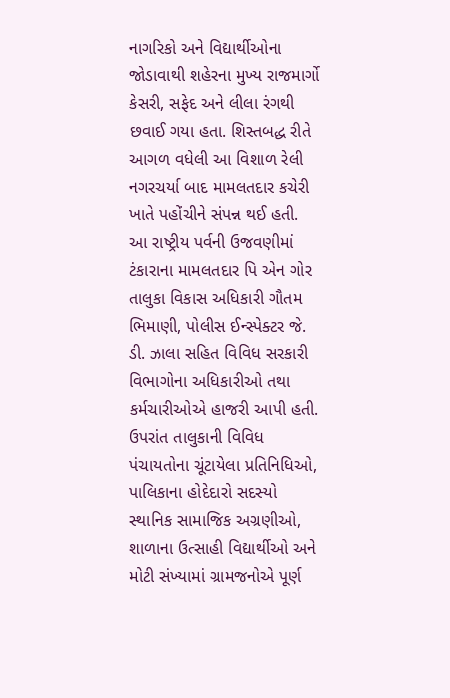નાગરિકો અને વિદ્યાર્થીઓના જોડાવાથી શહેરના મુખ્ય રાજમાર્ગો કેસરી, સફેદ અને લીલા રંગથી છવાઈ ગયા હતા. શિસ્તબદ્ધ રીતે આગળ વધેલી આ વિશાળ રેલી નગરચર્યા બાદ મામલતદાર કચેરી ખાતે પહોંચીને સંપન્ન થઈ હતી.
આ રાષ્ટ્રીય પર્વની ઉજવણીમાં ટંકારાના મામલતદાર પિ એન ગોર તાલુકા વિકાસ અધિકારી ગૌતમ ભિમાણી, પોલીસ ઈન્સ્પેક્ટર જે. ડી. ઝાલા સહિત વિવિધ સરકારી વિભાગોના અધિકારીઓ તથા કર્મચારીઓએ હાજરી આપી હતી. ઉપરાંત તાલુકાની વિવિધ પંચાયતોના ચૂંટાયેલા પ્રતિનિધિઓ, પાલિકાના હોદેદારો સદસ્યો સ્થાનિક સામાજિક અગ્રણીઓ, શાળાના ઉત્સાહી વિદ્યાર્થીઓ અને મોટી સંખ્યામાં ગ્રામજનોએ પૂર્ણ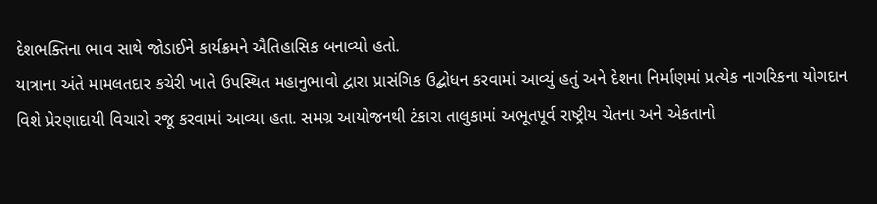દેશભક્તિના ભાવ સાથે જોડાઈને કાર્યક્રમને ઐતિહાસિક બનાવ્યો હતો.
યાત્રાના અંતે મામલતદાર કચેરી ખાતે ઉપસ્થિત મહાનુભાવો દ્વારા પ્રાસંગિક ઉદ્બોધન કરવામાં આવ્યું હતું અને દેશના નિર્માણમાં પ્રત્યેક નાગરિકના યોગદાન વિશે પ્રેરણાદાયી વિચારો રજૂ કરવામાં આવ્યા હતા. સમગ્ર આયોજનથી ટંકારા તાલુકામાં અભૂતપૂર્વ રાષ્ટ્રીય ચેતના અને એકતાનો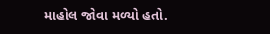માહોલ જોવા મળ્યો હતો.